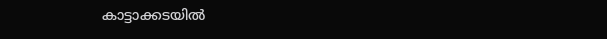കാട്ടാക്കടയിൽ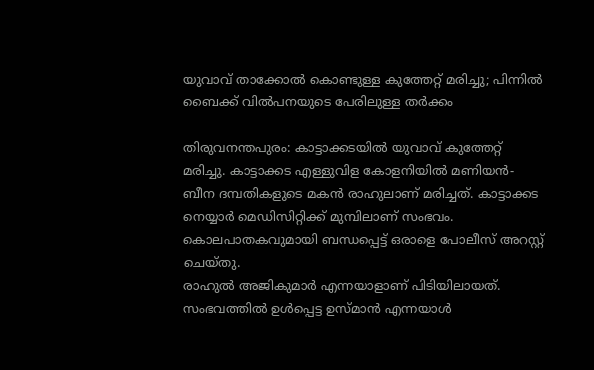യുവാവ് താക്കോൽ കൊണ്ടുള്ള കുത്തേറ്റ് മരിച്ചു; പിന്നിൽ ബൈക്ക് വിൽപനയുടെ പേരിലുള്ള തർക്കം

തിരുവനന്തപുരം: കാട്ടാക്കടയിൽ യുവാവ് കുത്തേറ്റ് മരിച്ചു. കാട്ടാക്കട എള്ളുവിള കോളനിയിൽ മണിയൻ- ബീന ദമ്പതികളുടെ മകൻ രാഹുലാണ് മരിച്ചത്. കാട്ടാക്കട നെയ്യാർ മെഡിസിറ്റിക്ക് മുമ്പിലാണ് സംഭവം. കൊലപാതകവുമായി ബന്ധപ്പെട്ട് ഒരാളെ പോലീസ് അറസ്റ്റ് ചെയ്തു.
രാഹുൽ അജികുമാർ എന്നയാളാണ് പിടിയിലായത്. സംഭവത്തിൽ ഉൾപ്പെട്ട ഉസ്മാൻ എന്നയാൾ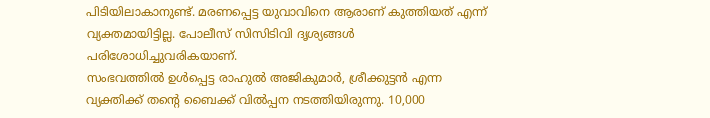പിടിയിലാകാനുണ്ട്. മരണപ്പെട്ട യുവാവിനെ ആരാണ് കുത്തിയത് എന്ന് വ്യക്തമായിട്ടില്ല. പോലീസ് സിസിടിവി ദൃശ്യങ്ങൾ പരിശോധിച്ചുവരികയാണ്.
സംഭവത്തിൽ ഉൾപ്പെട്ട രാഹുൽ അജികുമാർ, ശ്രീക്കുട്ടൻ എന്ന വ്യക്തിക്ക് തന്റെ ബൈക്ക് വിൽപ്പന നടത്തിയിരുന്നു. 10,000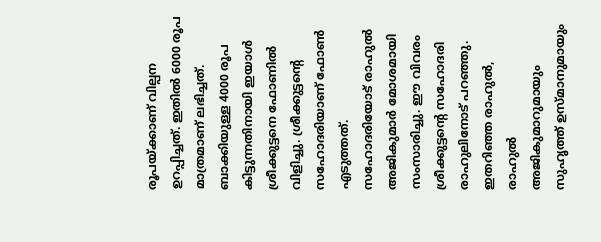രൂപയ്ക്കാണ് വില്പന ഉറപ്പിച്ചത്. ഇതിൽ 6000 രൂപ മാത്രമാണ് ലഭിച്ചത്. ബാക്കിയുള്ള 4000 രൂപ കിട്ടുന്നതിനായി ഇയാൾ ശ്രീക്കുട്ടനെ ഫോണിൽ വിളിച്ചു. ശ്രീക്കുട്ടന്റെ സഹോദരിയാണ് ഫോൺ എടുത്തത്. സഹോദരിയോട് രാഹുൽ അജികുമാർ മോശമായി സംസാരിച്ചു. ഈ വിവരം ശ്രീക്കുട്ടന്റെ സഹോദരി രാഹുലിനോട് പറഞ്ഞു. ഇതറിഞ്ഞ രാഹുൽ, രാഹുൽ അജികുമാറുമായും സുഹൃത്ത് ഉസ്മാനുമായും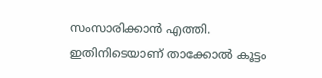സംസാരിക്കാൻ എത്തി. ഇതിനിടെയാണ് താക്കോൽ കൂട്ടം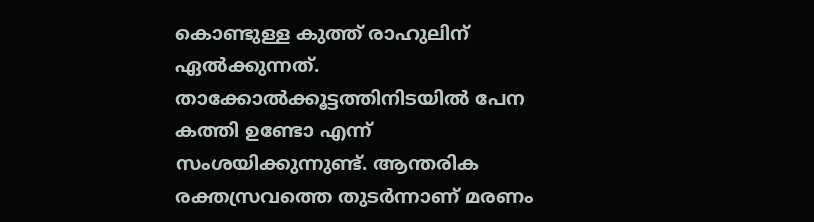കൊണ്ടുള്ള കുത്ത് രാഹുലിന് ഏൽക്കുന്നത്.
താക്കോൽക്കൂട്ടത്തിനിടയിൽ പേന കത്തി ഉണ്ടോ എന്ന് സംശയിക്കുന്നുണ്ട്. ആന്തരിക രക്തസ്രവത്തെ തുടർന്നാണ് മരണം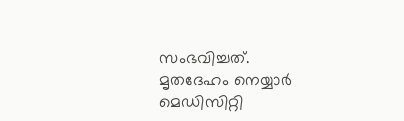സംഭവിച്ചത്. മൃതദേഹം നെയ്യാർ മെഡിസിറ്റി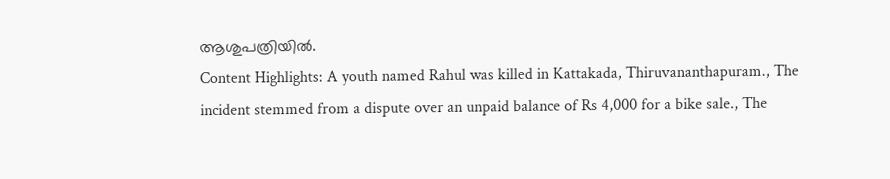ആശുപത്രിയിൽ.
Content Highlights: A youth named Rahul was killed in Kattakada, Thiruvananthapuram., The incident stemmed from a dispute over an unpaid balance of Rs 4,000 for a bike sale., The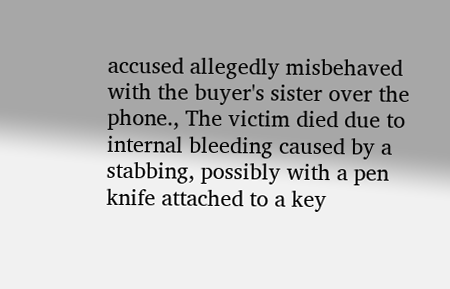accused allegedly misbehaved with the buyer's sister over the phone., The victim died due to internal bleeding caused by a stabbing, possibly with a pen knife attached to a key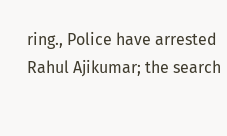ring., Police have arrested Rahul Ajikumar; the search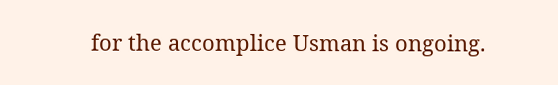for the accomplice Usman is ongoing.